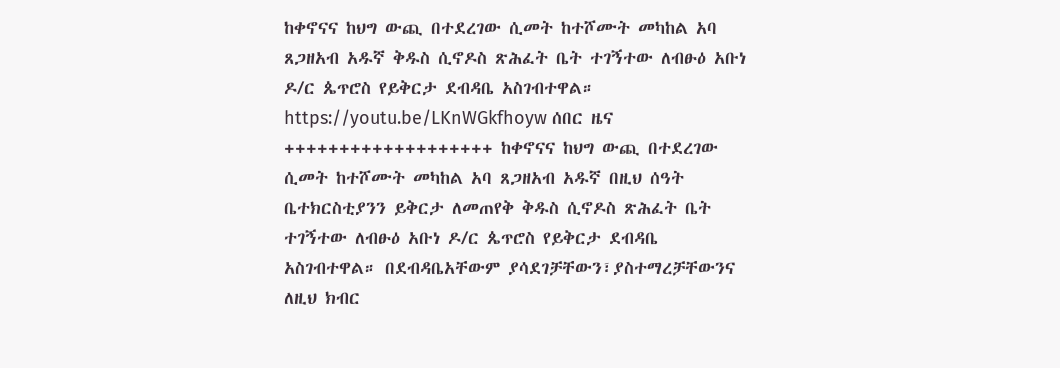ከቀኖናና ከህግ ውጪ በተደረገው ሲመት ከተሾሙት መካከል አባ ጸጋዘአብ አዱኛ ቅዱስ ሲኖዶስ ጽሕፈት ቤት ተገኝተው ለብፁዕ አቡነ ዶ/ር ጴጥሮስ የይቅርታ ደብዳቤ አስገብተዋል።
https://youtu.be/LKnWGkfhoyw ሰበር ዜና +++++++++++++++++++ ከቀኖናና ከህግ ውጪ በተደረገው ሲመት ከተሾሙት መካከል አባ ጸጋዘአብ አዱኛ በዚህ ሰዓት ቤተክርስቲያንን ይቅርታ ለመጠየቅ ቅዱስ ሲኖዶስ ጽሕፈት ቤት ተገኝተው ለብፁዕ አቡነ ዶ/ር ጴጥሮስ የይቅርታ ደብዳቤ አስገብተዋል። በደብዳቤአቸውም ያሳደገቻቸውን፣ያስተማረቻቸውንና ለዚህ ክብር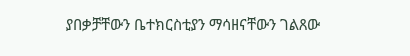ያበቃቻቸውን ቤተክርስቲያን ማሳዘናቸውን ገልጸው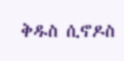ቅዱስ ሲኖዶስ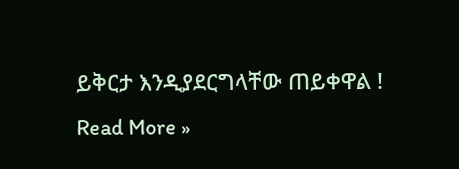ይቅርታ እንዲያደርግላቸው ጠይቀዋል !
Read More »